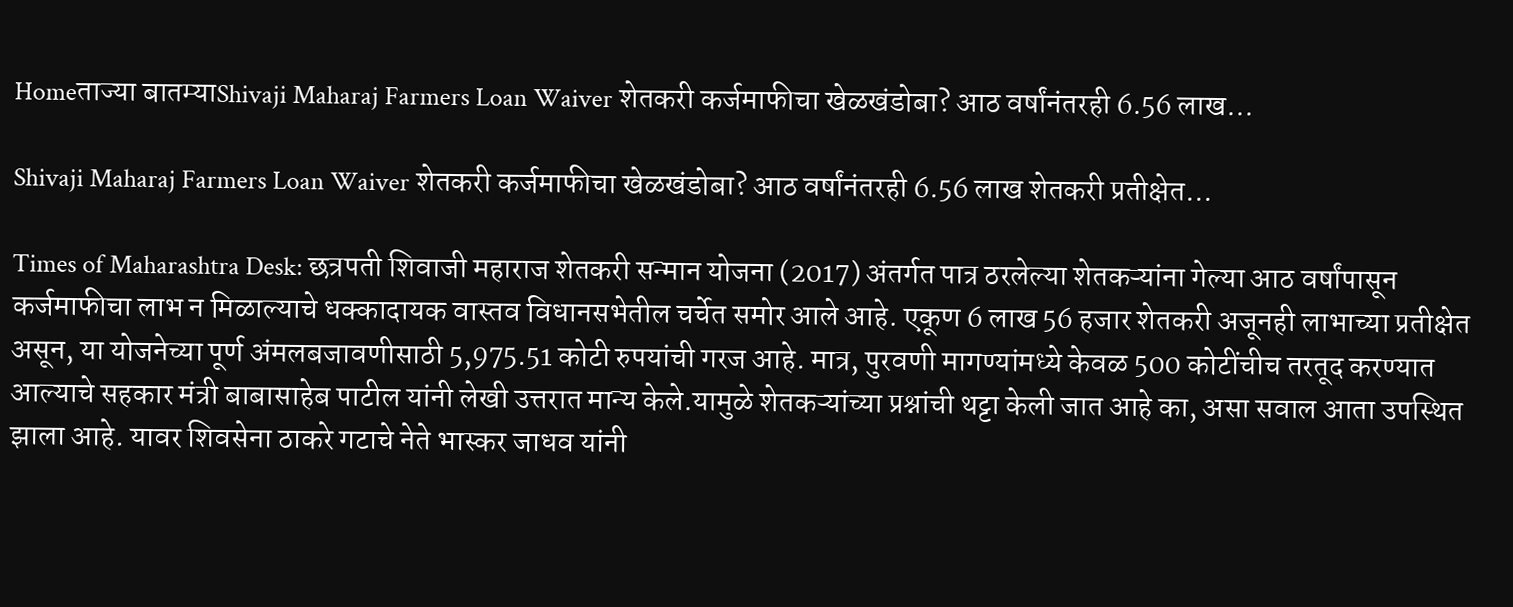Homeताज्या बातम्याShivaji Maharaj Farmers Loan Waiver शेतकरी कर्जमाफीचा खेळखंडोबा? आठ वर्षांनंतरही 6.56 लाख...

Shivaji Maharaj Farmers Loan Waiver शेतकरी कर्जमाफीचा खेळखंडोबा? आठ वर्षांनंतरही 6.56 लाख शेतकरी प्रतीक्षेत…

Times of Maharashtra Desk: छत्रपती शिवाजी महाराज शेतकरी सन्मान योजना (2017) अंतर्गत पात्र ठरलेल्या शेतकऱ्यांना गेल्या आठ वर्षांपासून कर्जमाफीचा लाभ न मिळाल्याचे धक्कादायक वास्तव विधानसभेतील चर्चेत समोर आले आहे. एकूण 6 लाख 56 हजार शेतकरी अजूनही लाभाच्या प्रतीक्षेत असून, या योजनेच्या पूर्ण अंमलबजावणीसाठी 5,975.51 कोटी रुपयांची गरज आहे. मात्र, पुरवणी मागण्यांमध्ये केवळ 500 कोटींचीच तरतूद करण्यात आल्याचे सहकार मंत्री बाबासाहेब पाटील यांनी लेखी उत्तरात मान्य केले.यामुळे शेतकऱ्यांच्या प्रश्नांची थट्टा केली जात आहे का, असा सवाल आता उपस्थित झाला आहे. यावर शिवसेना ठाकरे गटाचे नेते भास्कर जाधव यांनी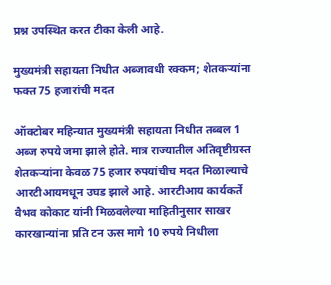प्रश्न उपस्थित करत टीका केली आहे.

मुख्यमंत्री सहायता निधीत अब्जावधी रक्कम; शेतकऱ्यांना फक्त 75 हजारांची मदत

ऑक्टोबर महिन्यात मुख्यमंत्री सहायता निधीत तब्बल 1 अब्ज रुपये जमा झाले होते. मात्र राज्यातील अतिवृष्टीग्रस्त शेतकऱ्यांना केवळ 75 हजार रुपयांचीच मदत मिळाल्याचे आरटीआयमधून उघड झाले आहे. आरटीआय कार्यकर्ते वैभव कोकाट यांनी मिळवलेल्या माहितीनुसार साखर कारखान्यांना प्रति टन ऊस मागे 10 रुपये निधीला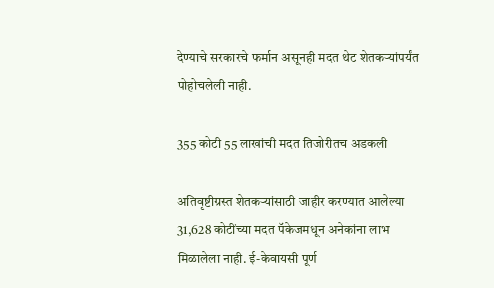देण्याचे सरकारचे फर्मान असूनही मदत थेट शेतकऱ्यांपर्यंत पोहोचलेली नाही.

355 कोटी 55 लाखांची मदत तिजोरीतच अडकली

अतिवृष्टीग्रस्त शेतकऱ्यांसाठी जाहीर करण्यात आलेल्या 31,628 कोटींच्या मदत पॅकेजमधून अनेकांना लाभ मिळालेला नाही. ई-केवायसी पूर्ण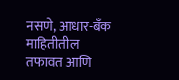नसणे, आधार-बँक माहितीतील तफावत आणि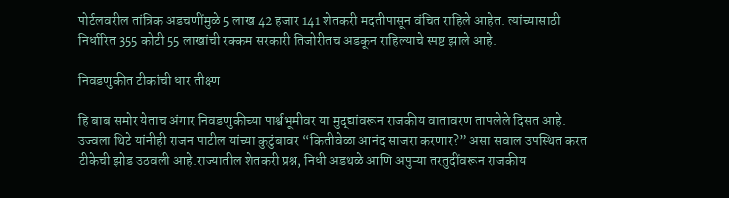पोर्टलवरील तांत्रिक अडचणींमुळे 5 लाख 42 हजार 141 शेतकरी मदतीपासून वंचित राहिले आहेत. त्यांच्यासाठी निर्धारित 355 कोटी 55 लाखांची रक्कम सरकारी तिजोरीतच अडकून राहिल्याचे स्पष्ट झाले आहे.

निवडणुकीत टीकांची धार तीक्ष्ण

हि बाब समोर येताच अंगार निवडणुकीच्या पार्श्वभूमीवर या मुद्द्यांवरून राजकीय वातावरण तापलेले दिसत आहे. उज्वला थिटे यांनीही राजन पाटील यांच्या कुटुंबावर “कितीवेळा आनंद साजरा करणार?” असा सवाल उपस्थित करत टीकेची झोड उठवली आहे.राज्यातील शेतकरी प्रश्न, निधी अडथळे आणि अपुऱ्या तरतुदींवरून राजकीय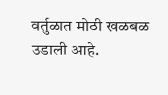वर्तुळात मोठी खळबळ उडाली आहे.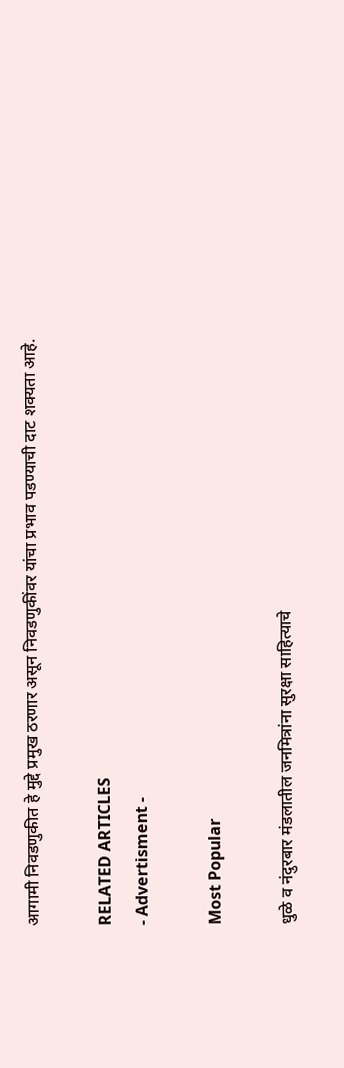आगामी निवडणुकीत हे मुद्दे प्रमुख ठरणार असून निवडणुकींवर यांचा प्रभाव पडण्याची दाट शक्यता आहे.

RELATED ARTICLES
- Advertisment -

Most Popular

धुळे व नंदुरबार मंडलातील जनमित्रांना सुरक्षा साहित्याचे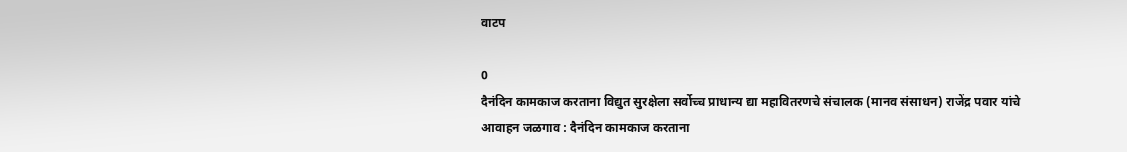वाटप

0
दैनंदिन कामकाज करताना विद्युत सुरक्षेला सर्वोच्च प्राधान्य द्या महावितरणचे संचालक (मानव संसाधन) राजेंद्र पवार यांचे आवाहन जळगाव : दैनंदिन कामकाज करताना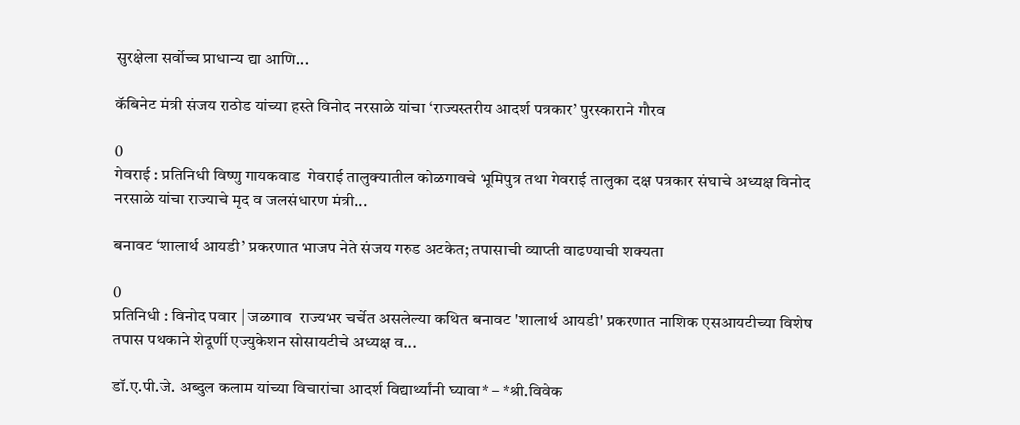सुरक्षेला सर्वोच्च प्राधान्य द्या आणि...

कॅबिनेट मंत्री संजय राठोड यांच्या हस्ते विनोद नरसाळे यांचा ‘राज्यस्तरीय आदर्श पत्रकार’ पुरस्काराने गौरव

0
गेवराई : प्रतिनिधी विष्णु गायकवाड  गेवराई तालुक्यातील कोळगावचे भूमिपुत्र तथा गेवराई तालुका दक्ष पत्रकार संघाचे अध्यक्ष विनोद नरसाळे यांचा राज्याचे मृद व जलसंधारण मंत्री...

बनावट ‘शालार्थ आयडी’ प्रकरणात भाजप नेते संजय गरुड अटकेत; तपासाची व्याप्ती वाढण्याची शक्यता

0
प्रतिनिधी : विनोद पवार | जळगाव  राज्यभर चर्चेत असलेल्या कथित बनावट 'शालार्थ आयडी' प्रकरणात नाशिक एसआयटीच्या विशेष तपास पथकाने शेदूर्णी एज्युकेशन सोसायटीचे अध्यक्ष व...

डॉ.ए.पी.जे. अब्दुल कलाम यांच्या विचारांचा आदर्श विद्यार्थ्यांनी घ्यावा* – *श्री.विवेक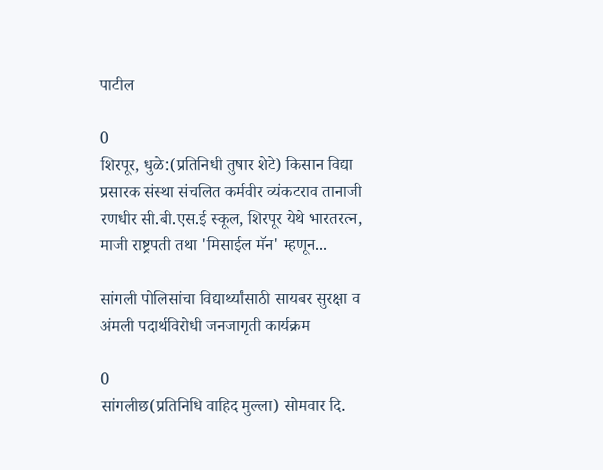पाटील

0
शिरपूर, धुळे:(प्रतिनिधी तुषार शेटे) किसान विद्या प्रसारक संस्था संचलित कर्मवीर व्यंकटराव तानाजी रणधीर सी.बी.एस.ई स्कूल, शिरपूर येथे भारतरत्न, माजी राष्ट्रपती तथा 'मिसाईल मॅन' म्हणून...

सांगली पोलिसांचा विद्यार्थ्यांसाठी सायबर सुरक्षा व अंमली पदार्थविरोधी जनजागृती कार्यक्रम

0
सांगलीछ(प्रतिनिधि वाहिद मुल्ला) सोमवार दि.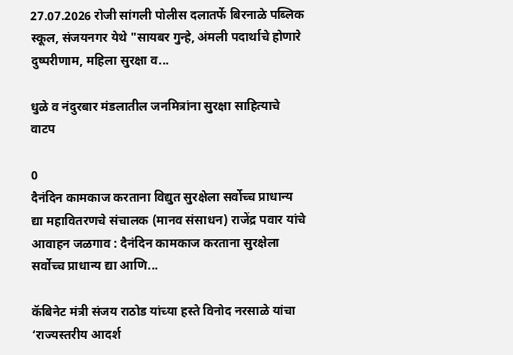27.07.2026 रोजी सांगली पोलीस दलातर्फे बिरनाळे पब्लिक स्कूल, संजयनगर येथे "सायबर गुन्हे, अंमली पदार्थाचे होणारे दुष्परीणाम, महिला सुरक्षा व...

धुळे व नंदुरबार मंडलातील जनमित्रांना सुरक्षा साहित्याचे वाटप

0
दैनंदिन कामकाज करताना विद्युत सुरक्षेला सर्वोच्च प्राधान्य द्या महावितरणचे संचालक (मानव संसाधन) राजेंद्र पवार यांचे आवाहन जळगाव : दैनंदिन कामकाज करताना सुरक्षेला सर्वोच्च प्राधान्य द्या आणि...

कॅबिनेट मंत्री संजय राठोड यांच्या हस्ते विनोद नरसाळे यांचा ‘राज्यस्तरीय आदर्श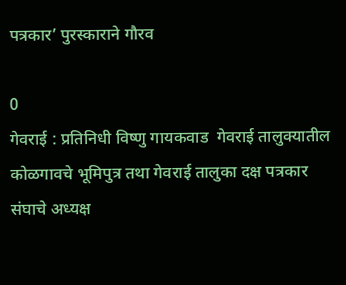पत्रकार’ पुरस्काराने गौरव

0
गेवराई : प्रतिनिधी विष्णु गायकवाड  गेवराई तालुक्यातील कोळगावचे भूमिपुत्र तथा गेवराई तालुका दक्ष पत्रकार संघाचे अध्यक्ष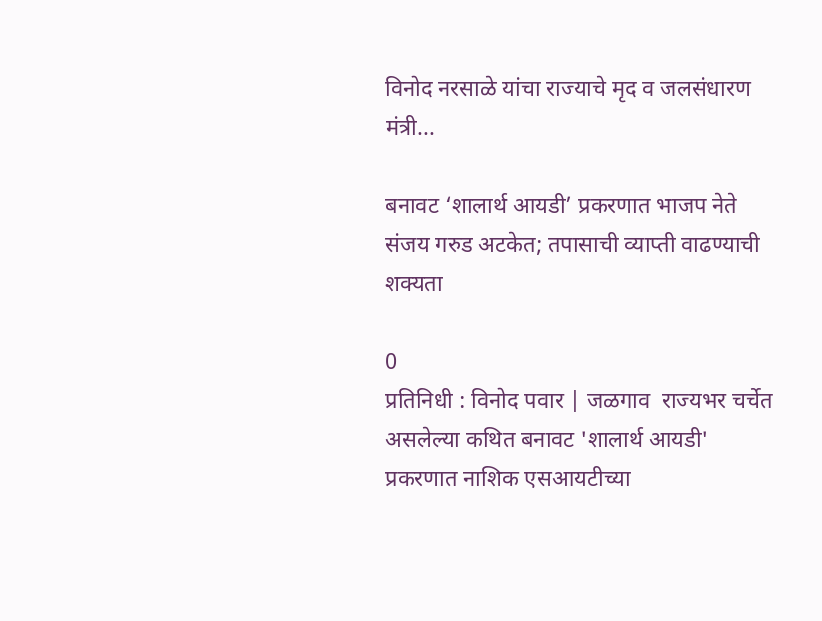विनोद नरसाळे यांचा राज्याचे मृद व जलसंधारण मंत्री...

बनावट ‘शालार्थ आयडी’ प्रकरणात भाजप नेते संजय गरुड अटकेत; तपासाची व्याप्ती वाढण्याची शक्यता

0
प्रतिनिधी : विनोद पवार | जळगाव  राज्यभर चर्चेत असलेल्या कथित बनावट 'शालार्थ आयडी' प्रकरणात नाशिक एसआयटीच्या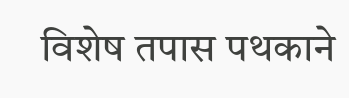विशेष तपास पथकाने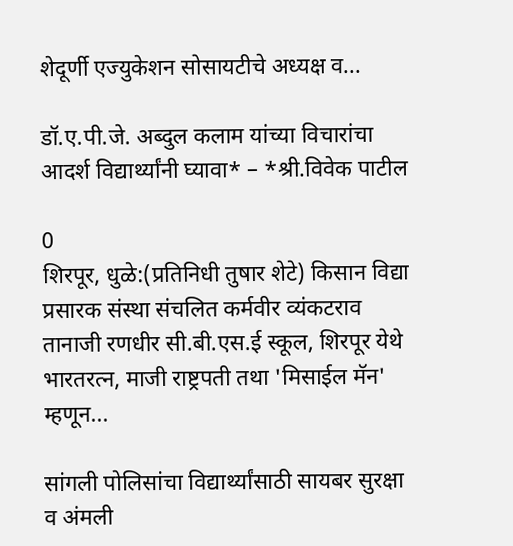शेदूर्णी एज्युकेशन सोसायटीचे अध्यक्ष व...

डॉ.ए.पी.जे. अब्दुल कलाम यांच्या विचारांचा आदर्श विद्यार्थ्यांनी घ्यावा* – *श्री.विवेक पाटील

0
शिरपूर, धुळे:(प्रतिनिधी तुषार शेटे) किसान विद्या प्रसारक संस्था संचलित कर्मवीर व्यंकटराव तानाजी रणधीर सी.बी.एस.ई स्कूल, शिरपूर येथे भारतरत्न, माजी राष्ट्रपती तथा 'मिसाईल मॅन' म्हणून...

सांगली पोलिसांचा विद्यार्थ्यांसाठी सायबर सुरक्षा व अंमली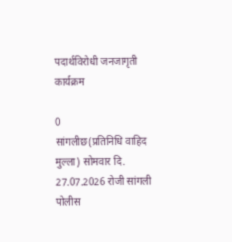पदार्थविरोधी जनजागृती कार्यक्रम

0
सांगलीछ(प्रतिनिधि वाहिद मुल्ला) सोमवार दि. 27.07.2026 रोजी सांगली पोलीस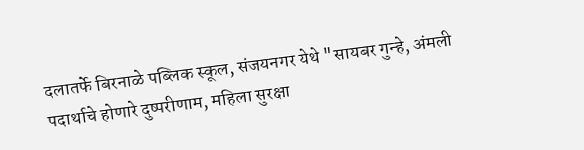दलातर्फे बिरनाळे पब्लिक स्कूल, संजयनगर येथे "सायबर गुन्हे, अंमली पदार्थाचे होणारे दुष्परीणाम, महिला सुरक्षा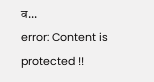व...
error: Content is protected !!